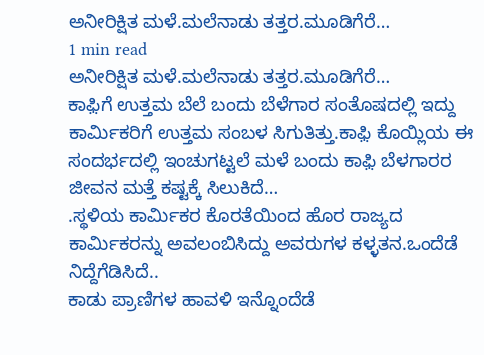ಅನೀರಿಕ್ಷಿತ ಮಳೆ.ಮಲೆನಾಡು ತತ್ತರ.ಮೂಡಿಗೆರೆ…
1 min read
ಅನೀರಿಕ್ಷಿತ ಮಳೆ.ಮಲೆನಾಡು ತತ್ತರ.ಮೂಡಿಗೆರೆ…
ಕಾಫ಼ಿಗೆ ಉತ್ತಮ ಬೆಲೆ ಬಂದು ಬೆಳೆಗಾರ ಸಂತೊಷದಲ್ಲಿ ಇದ್ದು ಕಾರ್ಮಿಕರಿಗೆ ಉತ್ತಮ ಸಂಬಳ ಸಿಗುತಿತ್ತು.ಕಾಫ಼ಿ ಕೊಯ್ಲಿಯ ಈ ಸಂದರ್ಭದಲ್ಲಿ ಇಂಚುಗಟ್ಟಲೆ ಮಳೆ ಬಂದು ಕಾಫ಼ಿ ಬೆಳಗಾರರ ಜೀವನ ಮತ್ತೆ ಕಷ್ಟಕ್ಕೆ ಸಿಲುಕಿದೆ…
.ಸ್ಥಳಿಯ ಕಾರ್ಮಿಕರ ಕೊರತೆಯಿಂದ ಹೊರ ರಾಜ್ಯದ ಕಾರ್ಮಿಕರನ್ನು ಅವಲಂಬಿಸಿದ್ದು ಅವರುಗಳ ಕಳ್ಳತನ.ಒಂದೆಡೆ ನಿದ್ದೆಗೆಡಿಸಿದೆ..
ಕಾಡು ಪ್ರಾಣಿಗಳ ಹಾವಳಿ ಇನ್ನೊಂದೆಡೆ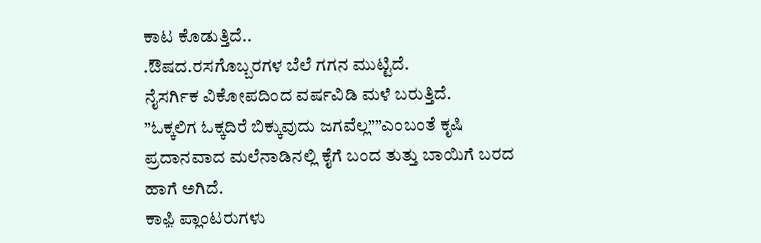ಕಾಟ ಕೊಡುತ್ತಿದೆ..
.ಔಷದ.ರಸಗೊಬ್ಬರಗಳ ಬೆಲೆ ಗಗನ ಮುಟ್ಟಿದೆ.
ನೈಸರ್ಗಿಕ ವಿಕೋಪದಿಂದ ವರ್ಷವಿಡಿ ಮಳೆ ಬರುತ್ತಿದೆ.
”ಓಕ್ಕಲಿಗ ಓಕ್ಕದಿರೆ ಬಿಕ್ಕುವುದು ಜಗವೆಲ್ಲ””ಎಂಬಂತೆ ಕೃಷಿ ಪ್ರದಾನವಾದ ಮಲೆನಾಡಿನಲ್ಲಿ ಕೈಗೆ ಬಂದ ತುತ್ತು ಬಾಯಿಗೆ ಬರದ ಹಾಗೆ ಅಗಿದೆ.
ಕಾಫ಼ಿ ಪ್ಲಾಂಟರುಗಳು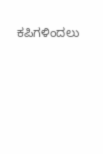ಕಪಿಗಳಿಂದಲು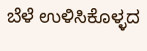ಬೆಳೆ ಉಳಿಸಿಕೊಳ್ಳದ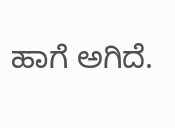ಹಾಗೆ ಅಗಿದೆ.